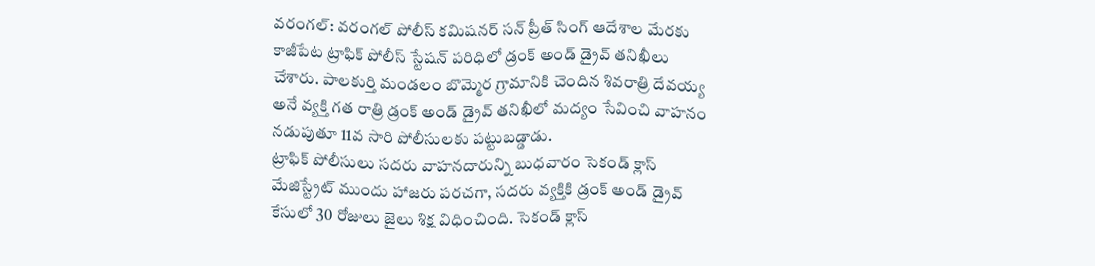వరంగల్: వరంగల్ పోలీస్ కమిషనర్ సన్ ప్రీత్ సింగ్ ఆదేశాల మేరకు కాజీపేట ట్రాఫిక్ పోలీస్ స్టేషన్ పరిధిలో డ్రంక్ అండ్ డ్రైవ్ తనిఖీలు చేశారు. పాలకుర్తి మండలం బొమ్మెర గ్రామానికి చెందిన శివరాత్రి దేవయ్య అనే వ్యక్తి గత రాత్రి డ్రంక్ అండ్ డ్రైవ్ తనిఖీలో మద్యం సేవించి వాహనం నడుపుతూ 11వ సారి పోలీసులకు పట్టుబడ్డాడు.
ట్రాఫిక్ పోలీసులు సదరు వాహనదారున్ని బుధవారం సెకండ్ క్లాస్ మేజిస్ట్రేట్ ముందు హాజరు పరచగా, సదరు వ్యక్తికి డ్రంక్ అండ్ డ్రైవ్ కేసులో 30 రోజులు జైలు శిక్ష విధించింది. సెకండ్ క్లాస్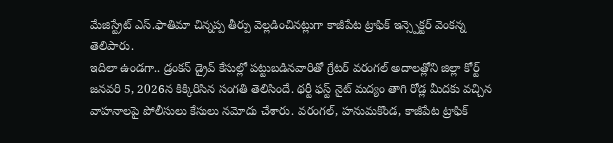మేజిస్ట్రేట్ ఎస్.ఫాతిమా చిన్నప్ప తీర్పు వెల్లడించినట్లుగా కాజీపేట ట్రాఫిక్ ఇన్స్పెక్టర్ వెంకన్న తెలిపారు.
ఇదిలా ఉండగా.. డ్రంకన్ డ్రైవ్ కేసుల్లో పట్టుబడినవారితో గ్రేటర్ వరంగల్ అదాలత్లోని జిల్లా కోర్ట్ జనవరి 5, 2026న కిక్కిరిసిన సంగతి తెలిసిందే. థర్టీ ఫస్ట్ నైట్ మద్యం తాగి రోడ్ల మీదకు వచ్చిన వాహనాలపై పోలీసులు కేసులు నమోదు చేశారు. వరంగల్, హనుమకొండ, కాజీపేట ట్రాఫిక్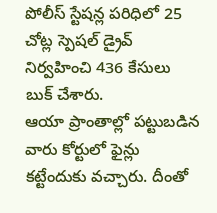పోలీస్ స్టేషన్ల పరిధిలో 25 చోట్ల స్పెషల్ డ్రైవ్ నిర్వహించి 436 కేసులు బుక్ చేశారు.
ఆయా ప్రాంతాల్లో పట్టుబడిన వారు కోర్టులో ఫైన్లు కట్టేందుకు వచ్చారు. దీంతో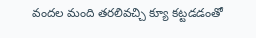వందల మంది తరలివచ్చి క్యూ కట్టడడంతో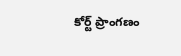కోర్ట్ ప్రాంగణం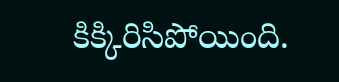కిక్కిరిసిపోయింది.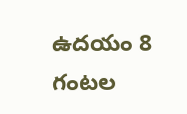ఉదయం 8 గంటల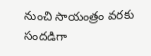నుంచి సాయంత్రం వరకు సందడిగా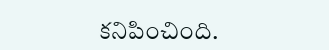కనిపించింది.